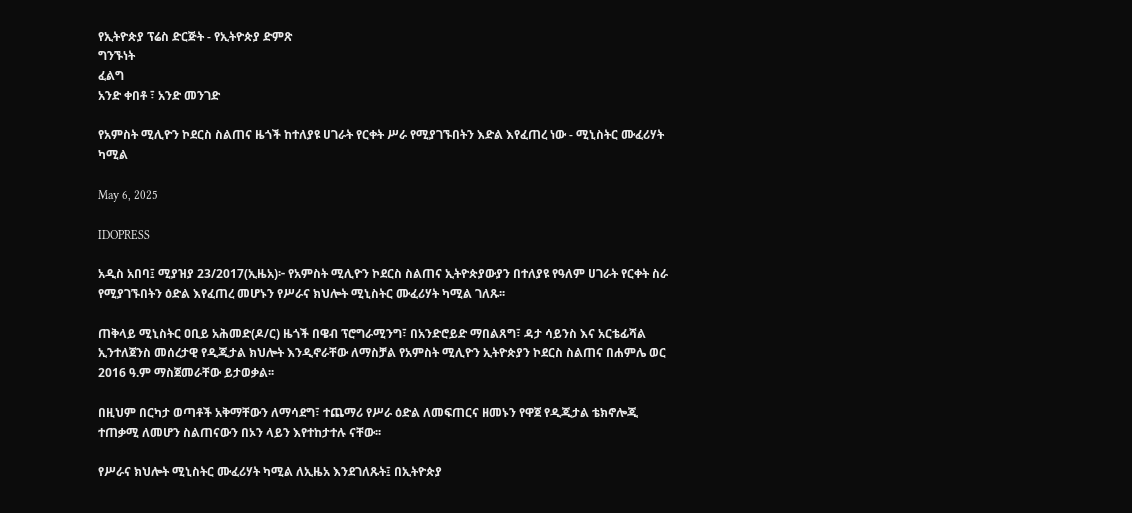የኢትዮጵያ ፕሬስ ድርጅት - የኢትዮጵያ ድምጽ
ግንኙነት
ፈልግ
አንድ ቀበቶ ፣ አንድ መንገድ

የአምስት ሚሊዮን ኮደርስ ስልጠና ዜጎች ከተለያዩ ሀገራት የርቀት ሥራ የሚያገኙበትን እድል እየፈጠረ ነው - ሚኒስትር ሙፈሪሃት ካሚል

May 6, 2025

IDOPRESS

አዲስ አበባ፤ ሚያዝያ 23/2017(ኢዜአ)፦ የአምስት ሚሊዮን ኮደርስ ስልጠና ኢትዮጵያውያን በተለያዩ የዓለም ሀገራት የርቀት ስራ የሚያገኙበትን ዕድል እየፈጠረ መሆኑን የሥራና ክህሎት ሚኒስትር ሙፈሪሃት ካሚል ገለጹ፡፡

ጠቅላይ ሚኒስትር ዐቢይ አሕመድ(ዶ/ር) ዜጎች በዌብ ፕሮግራሚንግ፣ በአንድሮይድ ማበልጸግ፣ ዳታ ሳይንስ እና አርቴፊሻል ኢንተለጀንስ መሰረታዊ የዲጂታል ክህሎት እንዲኖራቸው ለማስቻል የአምስት ሚሊዮን ኢትዮጵያን ኮደርስ ስልጠና በሐምሌ ወር 2016 ዓ.ም ማስጀመራቸው ይታወቃል፡፡

በዚህም በርካታ ወጣቶች አቅማቸውን ለማሳደግ፣ ተጨማሪ የሥራ ዕድል ለመፍጠርና ዘመኑን የዋጀ የዲጂታል ቴክኖሎጂ ተጠቃሚ ለመሆን ስልጠናውን በኦን ላይን እየተከታተሉ ናቸው፡፡

የሥራና ክህሎት ሚኒስትር ሙፈሪሃት ካሚል ለኢዜአ እንደገለጹት፤ በኢትዮጵያ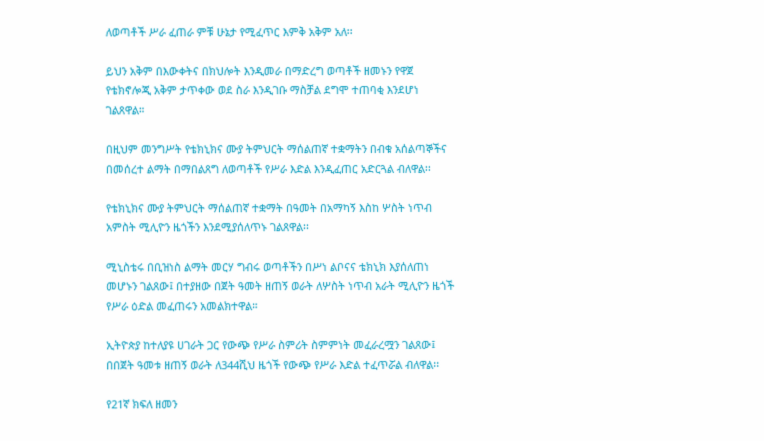ለወጣቶች ሥራ ፈጠራ ምቹ ሁኔታ የሚፈጥር እምቅ አቅም አለ፡፡

ይህን አቅም በእውቀትና በክህሎት እንዲመራ በማድረግ ወጣቶች ዘመኑን የዋጀ የቴክኖሎጂ አቅም ታጥቀው ወደ ስራ እንዲገቡ ማስቻል ደግሞ ተጠባቂ እንደሆነ ገልጸዋል።

በዚህም መንግሥት የቴክኒክና ሙያ ትምህርት ማሰልጠኛ ተቋማትን በብቁ አሰልጣኞችና በመሰረተ ልማት በማበልጸግ ለወጣቶች የሥራ እድል እንዲፈጠር አድርጓል ብለዋል፡፡

የቴክኒክና ሙያ ትምህርት ማሰልጠኛ ተቋማት በዓመት በአማካኝ እስከ ሦስት ነጥብ አምስት ሚሊዮን ዜጎችን እንደሚያሰለጥኑ ገልጸዋል፡፡

ሚኒስቴሩ በቢዝነስ ልማት መርሃ ግብሩ ወጣቶችን በሥነ ልቦናና ቴክኒክ እያሰለጠነ መሆኑን ገልጸው፤ በተያዘው በጀት ዓመት ዘጠኝ ወራት ለሦስት ነጥብ አራት ሚሊዮን ዜጎች የሥራ ዕድል መፈጠሩን አመልክተዋል።

ኢትዮጵያ ከተለያዩ ሀገራት ጋር የውጭ የሥራ ስምሪት ስምምነት መፈራረሟን ገልጸው፤ በበጀት ዓመቱ ዘጠኝ ወራት ለ344ሺህ ዜጎች የውጭ የሥራ እድል ተፈጥሯል ብለዋል፡፡

የ21ኛ ክፍለ ዘመን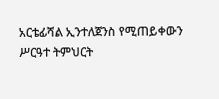አርቴፊሻል ኢንተለጀንስ የሚጠይቀውን ሥርዓተ ትምህርት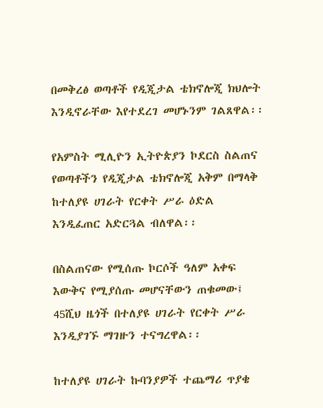በመቅረፅ ወጣቶች የዲጂታል ቴክኖሎጂ ክህሎት እንዲኖራቸው እየተደረገ መሆኑንም ገልጸዋል፡፡

የአምስት ሚሊዮን ኢትዮጵያን ኮደርስ ስልጠና የወጣቶችን የዲጂታል ቴክኖሎጂ አቅም በማላቅ ከተለያዩ ሀገራት የርቀት ሥራ ዕድል እንዲፈጠር አድርጓል ብለዋል፡፡

በስልጠናው የሚሰጡ ኮርሶች ዓለም አቀፍ እውቅና የሚያሰጡ መሆናቸውን ጠቁመው፤ 45ሺህ ዜጎች በተለያዩ ሀገራት የርቀት ሥራ እንዲያገኙ ማገዙን ተናግረዋል፡፡

ከተለያዩ ሀገራት ኩባንያዎች ተጨማሪ ጥያቄ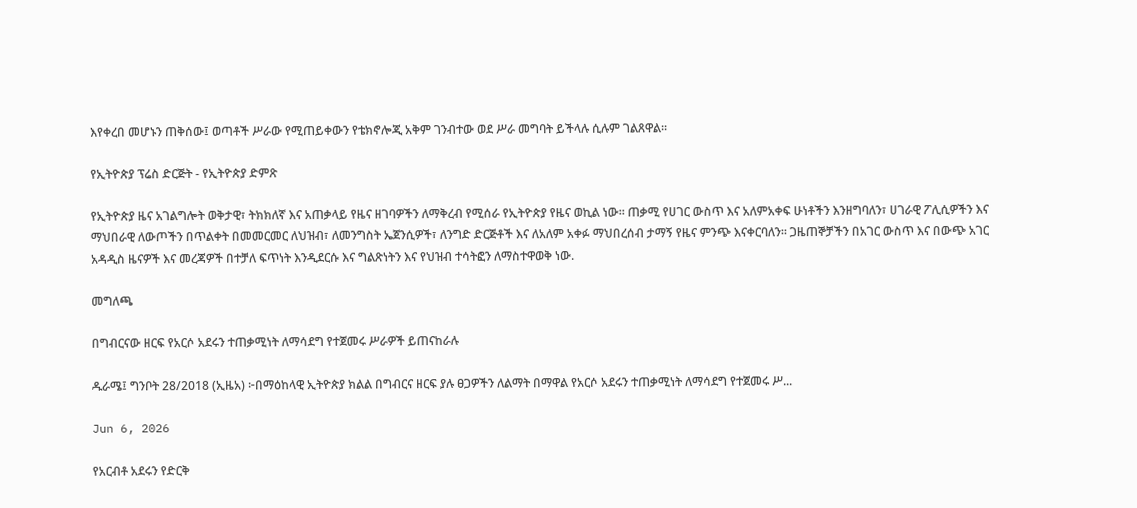እየቀረበ መሆኑን ጠቅሰው፤ ወጣቶች ሥራው የሚጠይቀውን የቴክኖሎጂ አቅም ገንብተው ወደ ሥራ መግባት ይችላሉ ሲሉም ገልጸዋል፡፡

የኢትዮጵያ ፕሬስ ድርጅት - የኢትዮጵያ ድምጽ

የኢትዮጵያ ዜና አገልግሎት ወቅታዊ፣ ትክክለኛ እና አጠቃላይ የዜና ዘገባዎችን ለማቅረብ የሚሰራ የኢትዮጵያ የዜና ወኪል ነው። ጠቃሚ የሀገር ውስጥ እና አለምአቀፍ ሁነቶችን እንዘግባለን፣ ሀገራዊ ፖሊሲዎችን እና ማህበራዊ ለውጦችን በጥልቀት በመመርመር ለህዝብ፣ ለመንግስት ኤጀንሲዎች፣ ለንግድ ድርጅቶች እና ለአለም አቀፉ ማህበረሰብ ታማኝ የዜና ምንጭ እናቀርባለን። ጋዜጠኞቻችን በአገር ውስጥ እና በውጭ አገር አዳዲስ ዜናዎች እና መረጃዎች በተቻለ ፍጥነት እንዲደርሱ እና ግልጽነትን እና የህዝብ ተሳትፎን ለማስተዋወቅ ነው.

መግለጫ

በግብርናው ዘርፍ የአርሶ አደሩን ተጠቃሚነት ለማሳደግ የተጀመሩ ሥራዎች ይጠናከራሉ

ዱራሜ፤ ግንቦት 28/2018 (ኢዜአ) ፦በማዕከላዊ ኢትዮጵያ ክልል በግብርና ዘርፍ ያሉ ፀጋዎችን ለልማት በማዋል የአርሶ አደሩን ተጠቃሚነት ለማሳደግ የተጀመሩ ሥ...

Jun 6, 2026

የአርብቶ አደሩን የድርቅ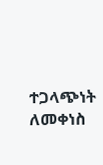ተጋላጭነት ለመቀነስ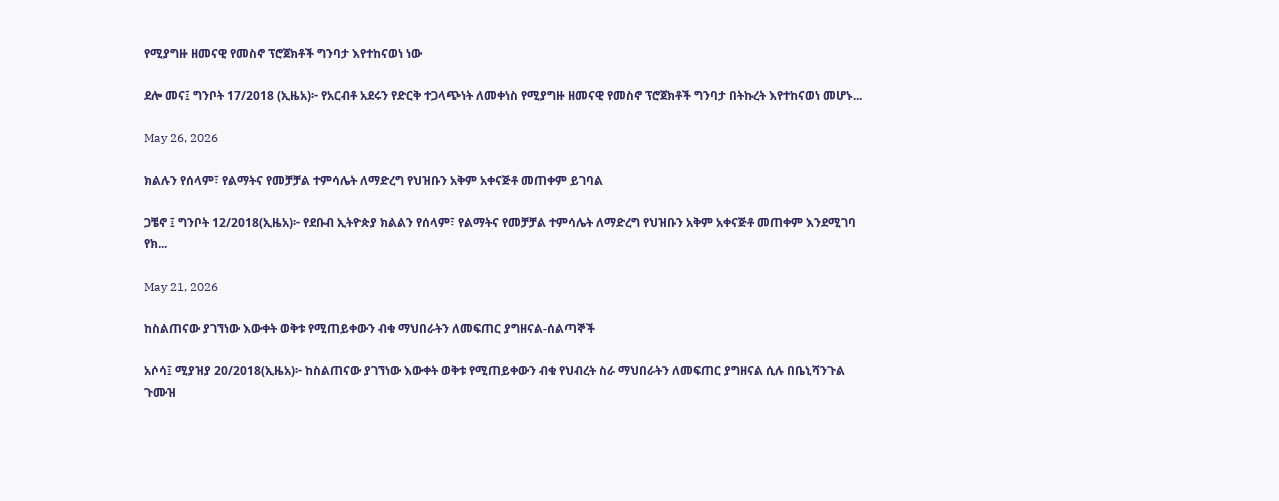የሚያግዙ ዘመናዊ የመስኖ ፕሮጀክቶች ግንባታ እየተከናወነ ነው

ደሎ መና፤ ግንቦት 17/2018 (ኢዜአ)፦ የአርብቶ አደሩን የድርቅ ተጋላጭነት ለመቀነስ የሚያግዙ ዘመናዊ የመስኖ ፕሮጀክቶች ግንባታ በትኩረት እየተከናወነ መሆኑ...

May 26, 2026

ክልሉን የሰላም፣ የልማትና የመቻቻል ተምሳሌት ለማድረግ የህዝቡን አቅም አቀናጅቶ መጠቀም ይገባል

ጋቼኖ ፤ ግንቦት 12/2018(ኢዜአ)፦ የደቡብ ኢትዮጵያ ክልልን የሰላም፣ የልማትና የመቻቻል ተምሳሌት ለማድረግ የህዝቡን አቅም አቀናጅቶ መጠቀም እንደሚገባ የክ...

May 21, 2026

ከስልጠናው ያገኘነው እውቀት ወቅቱ የሚጠይቀውን ብቁ ማህበራትን ለመፍጠር ያግዘናል-ሰልጣኞች

አሶሳ፤ ሚያዝያ 20/2018(ኢዜአ)፦ ከስልጠናው ያገኘነው እውቀት ወቅቱ የሚጠይቀውን ብቁ የህብረት ስራ ማህበራትን ለመፍጠር ያግዘናል ሲሉ በቤኒሻንጉል ጉሙዝ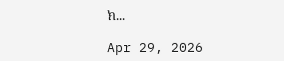ክ...

Apr 29, 2026